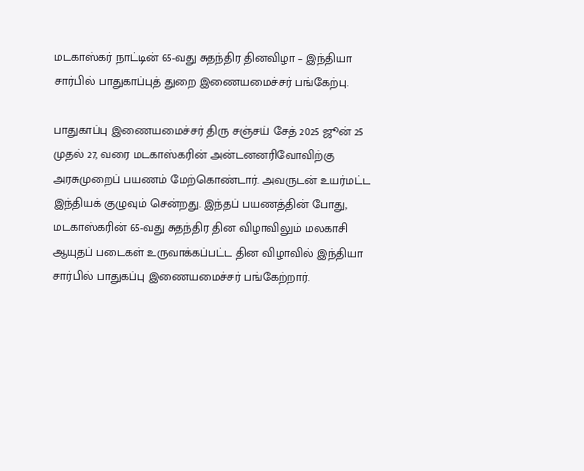மடகாஸ்கர் நாட்டின் 65-வது சுதந்திர தினவிழா – இந்தியா சார்பில் பாதுகாப்புத் துறை இணையமைச்சர் பங்கேற்பு.

பாதுகாப்பு இணையமைச்சர் திரு சஞ்சய் சேத் 2025 ஜூன் 25 முதல் 27, வரை மடகாஸ்கரின் அன்டனனரிவோவிற்கு அரசுமுறைப் பயணம் மேற்கொண்டார். அவருடன் உயர்மட்ட இந்தியக் குழுவும் சென்றது. இந்தப் பயணத்தின் போது, மடகாஸ்கரின் 65-வது சுதந்திர தின விழாவிலும் மலகாசி ஆயுதப் படைகள் உருவாக்கப்பட்ட தின விழாவில் இந்தியா சார்பில் பாதுகப்பு இணையமைச்சர் பங்கேற்றார்.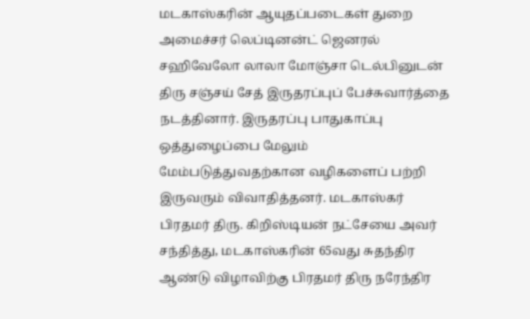மடகாஸ்கரின் ஆயுதப்படைகள் துறை அமைச்சர் லெப்டினன்ட் ஜெனரல் சஹிவேலோ லாலா மோஞ்சா டெல்பினுடன் திரு சஞ்சய் சேத் இருதரப்புப் பேச்சுவார்த்தை நடத்தினார். இருதரப்பு பாதுகாப்பு ஒத்துழைப்பை மேலும் மேம்படுத்துவதற்கான வழிகளைப் பற்றி இருவரும் விவாதித்தனர். மடகாஸ்கர் பிரதமர் திரு. கிறிஸ்டியன் நட்சேயை அவர் சந்தித்து, மடகாஸ்கரின் 65வது சுதந்திர ஆண்டு விழாவிற்கு பிரதமர் திரு நரேந்திர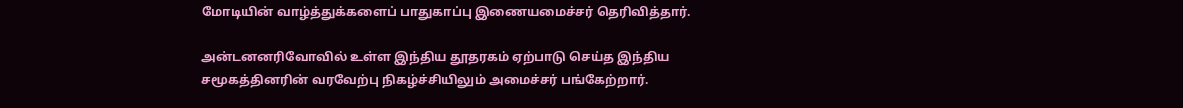மோடியின் வாழ்த்துக்களைப் பாதுகாப்பு இணையமைச்சர் தெரிவித்தார்.

அன்டனனரிவோவில் உள்ள இந்திய தூதரகம் ஏற்பாடு செய்த இந்திய சமூகத்தினரின் வரவேற்பு நிகழ்ச்சியிலும் அமைச்சர் பங்கேற்றார்.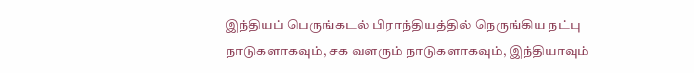இந்தியப் பெருங்கடல் பிராந்தியத்தில் நெருங்கிய நட்பு நாடுகளாகவும், சக வளரும் நாடுகளாகவும், இந்தியாவும்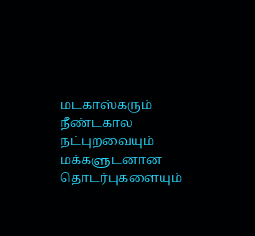மடகாஸ்கரும் நீண்டகால நட்புறவையும் மக்களுடனான தொடர்புகளையும்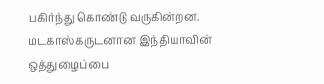பகிர்ந்து கொண்டு வருகின்றன. மடகாஸ்கருடனான இந்தியாவின் ஒத்துழைப்பை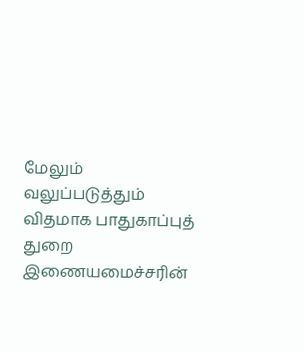மேலும் வலுப்படுத்தும் விதமாக பாதுகாப்புத் துறை இணையமைச்சரின்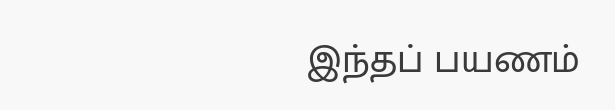இந்தப் பயணம்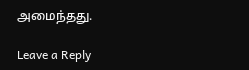அமைந்தது.

Leave a Reply